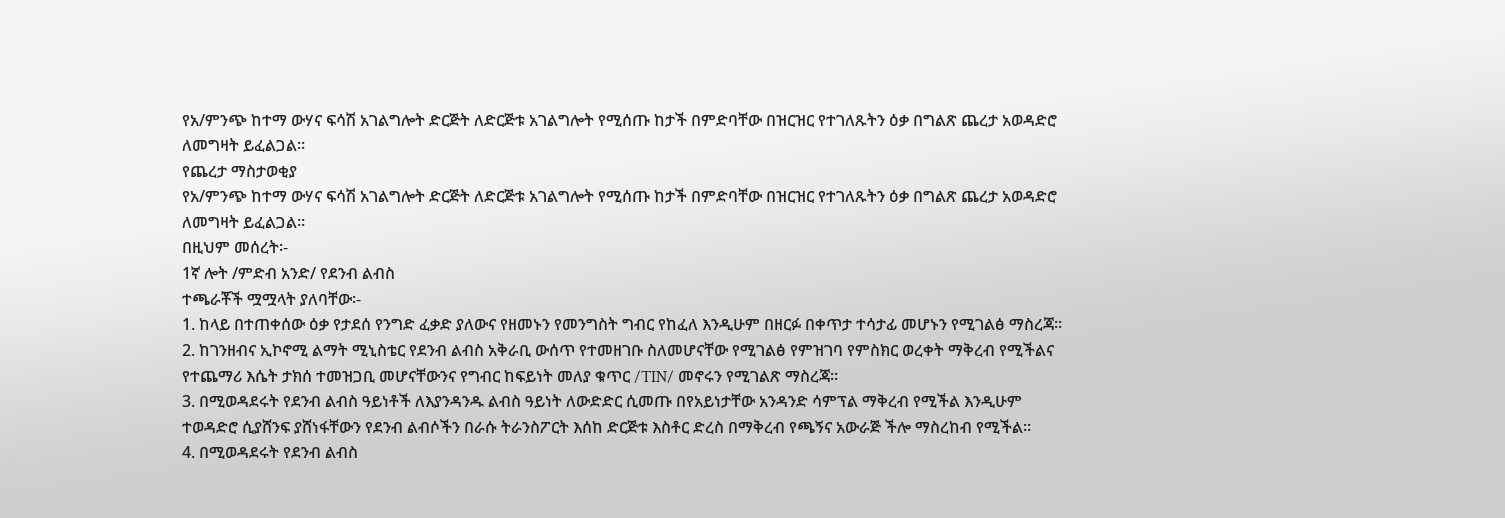የአ/ምንጭ ከተማ ውሃና ፍሳሽ አገልግሎት ድርጅት ለድርጅቱ አገልግሎት የሚሰጡ ከታች በምድባቸው በዝርዝር የተገለጹትን ዕቃ በግልጽ ጨረታ አወዳድሮ ለመግዛት ይፈልጋል፡፡
የጨረታ ማስታወቂያ
የአ/ምንጭ ከተማ ውሃና ፍሳሽ አገልግሎት ድርጅት ለድርጅቱ አገልግሎት የሚሰጡ ከታች በምድባቸው በዝርዝር የተገለጹትን ዕቃ በግልጽ ጨረታ አወዳድሮ ለመግዛት ይፈልጋል፡፡
በዚህም መሰረት፡-
1ኛ ሎት /ምድብ አንድ/ የደንብ ልብስ
ተጫራቾች ሟሟላት ያለባቸው፡-
1. ከላይ በተጠቀሰው ዕቃ የታደሰ የንግድ ፈቃድ ያለውና የዘመኑን የመንግስት ግብር የከፈለ እንዲሁም በዘርፉ በቀጥታ ተሳታፊ መሆኑን የሚገልፅ ማስረጃ፡፡
2. ከገንዘብና ኢኮኖሚ ልማት ሚኒስቴር የደንብ ልብስ አቅራቢ ውሰጥ የተመዘገቡ ስለመሆናቸው የሚገልፅ የምዝገባ የምስክር ወረቀት ማቅረብ የሚችልና የተጨማሪ እሴት ታክሰ ተመዝጋቢ መሆናቸውንና የግብር ከፍይነት መለያ ቁጥር /TIN/ መኖሩን የሚገልጽ ማስረጃ፡፡
3. በሚወዳደሩት የደንብ ልብስ ዓይነቶች ለእያንዳንዱ ልብስ ዓይነት ለውድድር ሲመጡ በየአይነታቸው አንዳንድ ሳምፕል ማቅረብ የሚችል እንዲሁም ተወዳድሮ ሲያሸንፍ ያሸነፋቸውን የደንብ ልብሶችን በራሱ ትራንስፖርት እሰከ ድርጅቱ እስቶር ድረስ በማቅረብ የጫኝና አውራጅ ችሎ ማስረከብ የሚችል፡፡
4. በሚወዳደሩት የደንብ ልብስ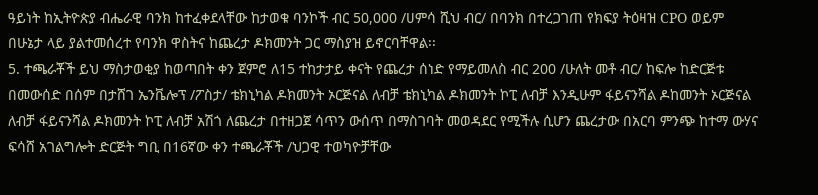ዓይነት ከኢትዮጵያ ብሔራዊ ባንክ ከተፈቀደላቸው ከታወቁ ባንኮች ብር 50,000 /ሀምሳ ሺህ ብር/ በባንክ በተረጋገጠ የክፍያ ትዕዛዝ CPO ወይም በሁኔታ ላይ ያልተመሰረተ የባንክ ዋስትና ከጨረታ ዶክመንት ጋር ማስያዝ ይኖርባቸዋል፡፡
5. ተጫራቾች ይህ ማስታወቂያ ከወጣበት ቀን ጀምሮ ለ15 ተከታታይ ቀናት የጨረታ ሰነድ የማይመለስ ብር 200 /ሁለት መቶ ብር/ ከፍሎ ከድርጅቱ በመውሰድ በሰም በታሸገ ኤንቬሎፕ /ፖስታ/ ቴክኒካል ዶክመንት ኦርጅናል ለብቻ ቴክኒካል ዶክመንት ኮፒ ለብቻ እንዲሁም ፋይናንሻል ዶከመንት ኦርጅናል ለብቻ ፋይናንሻል ዶክመንት ኮፒ ለብቻ አሽጎ ለጨረታ በተዘጋጀ ሳጥን ውሰጥ በማስገባት መወዳደር የሚችሉ ሲሆን ጨረታው በአርባ ምንጭ ከተማ ውሃና ፍሳሸ አገልግሎት ድርጅት ግቢ በ16ኛው ቀን ተጫራቾች /ህጋዊ ተወካዮቻቸው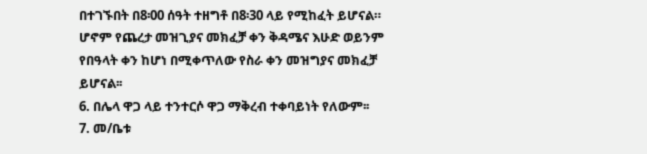በተገኙበት በ8፡00 ሰዓት ተዘግቶ በ8፡30 ላይ የሚከፈት ይሆናል። ሆኖም የጨረታ መዝጊያና መክፈቻ ቀን ቅዳሜና እሁድ ወይንም የበዓላት ቀን ከሆነ በሚቀጥለው የስራ ቀን መዝግያና መክፈቻ ይሆናል፡፡
6. በሌላ ዋጋ ላይ ተንተርሶ ዋጋ ማቅረብ ተቀባይነት የለውም፡፡
7. መ/ቤቱ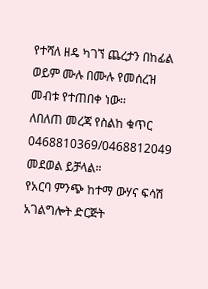የተሻለ ዘዴ ካገኘ ጨረታን በከፊል ወይም ሙሉ በሙሉ የመሰረዝ መብቱ የተጠበቀ ነው፡፡
ለበለጠ መረጃ የስልከ ቁጥር 0468810369/0468812049 መደወል ይቻላል።
የአርባ ምንጭ ከተማ ውሃና ፍሳሽ አገልግሎት ድርጅት